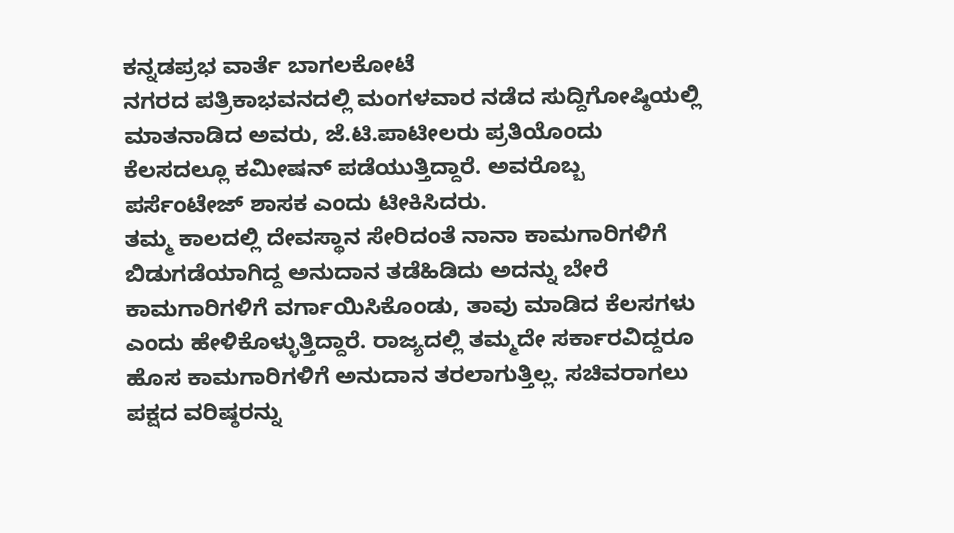ಕನ್ನಡಪ್ರಭ ವಾರ್ತೆ ಬಾಗಲಕೋಟೆ
ನಗರದ ಪತ್ರಿಕಾಭವನದಲ್ಲಿ ಮಂಗಳವಾರ ನಡೆದ ಸುದ್ದಿಗೋಷ್ಠಿಯಲ್ಲಿ ಮಾತನಾಡಿದ ಅವರು, ಜೆ.ಟಿ.ಪಾಟೀಲರು ಪ್ರತಿಯೊಂದು ಕೆಲಸದಲ್ಲೂ ಕಮೀಷನ್ ಪಡೆಯುತ್ತಿದ್ದಾರೆ. ಅವರೊಬ್ಬ ಪರ್ಸೆಂಟೇಜ್ ಶಾಸಕ ಎಂದು ಟೀಕಿಸಿದರು.
ತಮ್ಮ ಕಾಲದಲ್ಲಿ ದೇವಸ್ಥಾನ ಸೇರಿದಂತೆ ನಾನಾ ಕಾಮಗಾರಿಗಳಿಗೆ ಬಿಡುಗಡೆಯಾಗಿದ್ದ ಅನುದಾನ ತಡೆಹಿಡಿದು ಅದನ್ನು ಬೇರೆ ಕಾಮಗಾರಿಗಳಿಗೆ ವರ್ಗಾಯಿಸಿಕೊಂಡು, ತಾವು ಮಾಡಿದ ಕೆಲಸಗಳು ಎಂದು ಹೇಳಿಕೊಳ್ಳುತ್ತಿದ್ದಾರೆ. ರಾಜ್ಯದಲ್ಲಿ ತಮ್ಮದೇ ಸರ್ಕಾರವಿದ್ದರೂ ಹೊಸ ಕಾಮಗಾರಿಗಳಿಗೆ ಅನುದಾನ ತರಲಾಗುತ್ತಿಲ್ಲ. ಸಚಿವರಾಗಲು ಪಕ್ಷದ ವರಿಷ್ಠರನ್ನು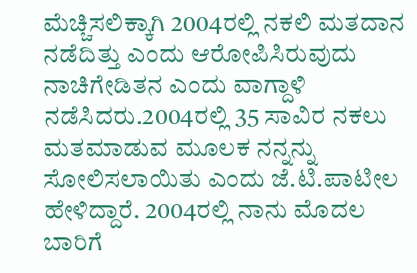ಮೆಚ್ಚಿಸಲಿಕ್ಕಾಗಿ 2004ರಲ್ಲಿ ನಕಲಿ ಮತದಾನ ನಡೆದಿತ್ತು ಎಂದು ಆರೋಪಿಸಿರುವುದು ನಾಚಿಗೇಡಿತನ ಎಂದು ವಾಗ್ದಾಳಿ ನಡೆಸಿದರು.2004ರಲ್ಲಿ 35 ಸಾವಿರ ನಕಲು ಮತಮಾಡುವ ಮೂಲಕ ನನ್ನನ್ನು ಸೋಲಿಸಲಾಯಿತು ಎಂದು ಜೆ.ಟಿ.ಪಾಟೀಲ ಹೇಳಿದ್ದಾರೆ. 2004ರಲ್ಲಿ ನಾನು ಮೊದಲ ಬಾರಿಗೆ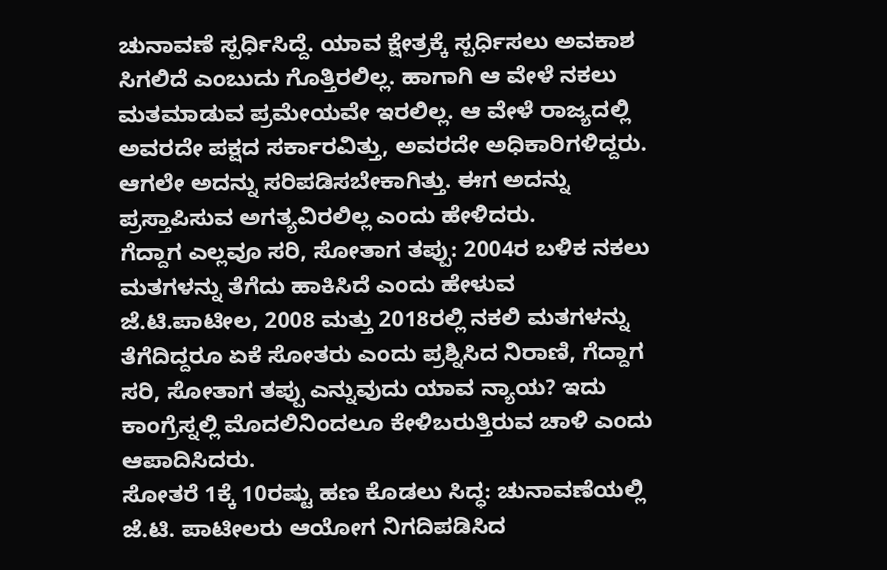ಚುನಾವಣೆ ಸ್ಪರ್ಧಿಸಿದ್ದೆ. ಯಾವ ಕ್ಷೇತ್ರಕ್ಕೆ ಸ್ಪರ್ಧಿಸಲು ಅವಕಾಶ ಸಿಗಲಿದೆ ಎಂಬುದು ಗೊತ್ತಿರಲಿಲ್ಲ. ಹಾಗಾಗಿ ಆ ವೇಳೆ ನಕಲು ಮತಮಾಡುವ ಪ್ರಮೇಯವೇ ಇರಲಿಲ್ಲ. ಆ ವೇಳೆ ರಾಜ್ಯದಲ್ಲಿ ಅವರದೇ ಪಕ್ಷದ ಸರ್ಕಾರವಿತ್ತು, ಅವರದೇ ಅಧಿಕಾರಿಗಳಿದ್ದರು. ಆಗಲೇ ಅದನ್ನು ಸರಿಪಡಿಸಬೇಕಾಗಿತ್ತು. ಈಗ ಅದನ್ನು ಪ್ರಸ್ತಾಪಿಸುವ ಅಗತ್ಯವಿರಲಿಲ್ಲ ಎಂದು ಹೇಳಿದರು.
ಗೆದ್ದಾಗ ಎಲ್ಲವೂ ಸರಿ, ಸೋತಾಗ ತಪ್ಪು: 2004ರ ಬಳಿಕ ನಕಲು ಮತಗಳನ್ನು ತೆಗೆದು ಹಾಕಿಸಿದೆ ಎಂದು ಹೇಳುವ ಜೆ.ಟಿ.ಪಾಟೀಲ, 2008 ಮತ್ತು 2018ರಲ್ಲಿ ನಕಲಿ ಮತಗಳನ್ನು ತೆಗೆದಿದ್ದರೂ ಏಕೆ ಸೋತರು ಎಂದು ಪ್ರಶ್ನಿಸಿದ ನಿರಾಣಿ, ಗೆದ್ದಾಗ ಸರಿ, ಸೋತಾಗ ತಪ್ಪು ಎನ್ನುವುದು ಯಾವ ನ್ಯಾಯ? ಇದು ಕಾಂಗ್ರೆಸ್ನಲ್ಲಿ ಮೊದಲಿನಿಂದಲೂ ಕೇಳಿಬರುತ್ತಿರುವ ಚಾಳಿ ಎಂದು ಆಪಾದಿಸಿದರು.
ಸೋತರೆ 1ಕ್ಕೆ 10ರಷ್ಟು ಹಣ ಕೊಡಲು ಸಿದ್ಧ: ಚುನಾವಣೆಯಲ್ಲಿ ಜೆ.ಟಿ. ಪಾಟೀಲರು ಆಯೋಗ ನಿಗದಿಪಡಿಸಿದ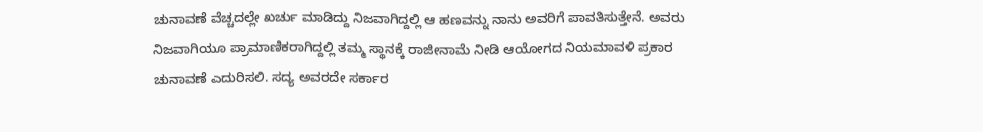ಚುನಾವಣೆ ವೆಚ್ಚದಲ್ಲೇ ಖರ್ಚು ಮಾಡಿದ್ದು ನಿಜವಾಗಿದ್ದಲ್ಲಿ ಆ ಹಣವನ್ನು ನಾನು ಅವರಿಗೆ ಪಾವತಿಸುತ್ತೇನೆ. ಅವರು ನಿಜವಾಗಿಯೂ ಪ್ರಾಮಾಣಿಕರಾಗಿದ್ದಲ್ಲಿ ತಮ್ಮ ಸ್ಥಾನಕ್ಕೆ ರಾಜೀನಾಮೆ ನೀಡಿ ಆಯೋಗದ ನಿಯಮಾವಳಿ ಪ್ರಕಾರ ಚುನಾವಣೆ ಎದುರಿಸಲಿ. ಸದ್ಯ ಅವರದೇ ಸರ್ಕಾರ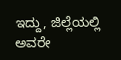ಇದ್ದು, ಜಿಲ್ಲೆಯಲ್ಲಿ ಅವರೇ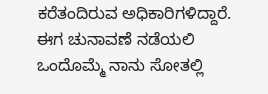ಕರೆತಂದಿರುವ ಅಧಿಕಾರಿಗಳಿದ್ದಾರೆ. ಈಗ ಚುನಾವಣೆ ನಡೆಯಲಿ ಒಂದೊಮ್ಮೆ ನಾನು ಸೋತಲ್ಲಿ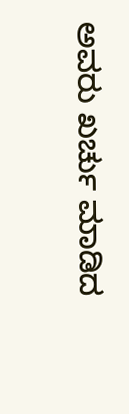ಅವರು ಖರ್ಚು ಮಾಡಿದ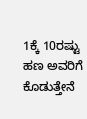1ಕ್ಕೆ 10ರಷ್ಟು ಹಣ ಅವರಿಗೆ ಕೊಡುತ್ತೇನೆ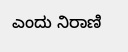ಎಂದು ನಿರಾಣಿ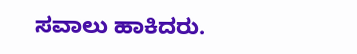ಸವಾಲು ಹಾಕಿದರು.